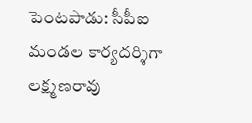పెంటపాడు: సీపీఐ మండల కార్యదర్శిగా లక్ష్మణరావు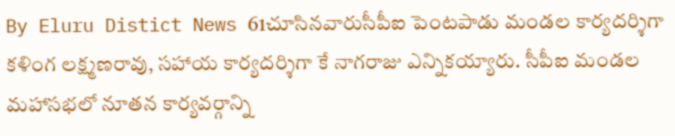By Eluru Distict News 61చూసినవారుసీపీఐ పెంటపాడు మండల కార్యదర్శిగా కళింగ లక్ష్మణరావు, సహాయ కార్యదర్శిగా కే నాగరాజు ఎన్నికయ్యారు. సీపీఐ మండల మహాసభలో నూతన కార్యవర్గాన్ని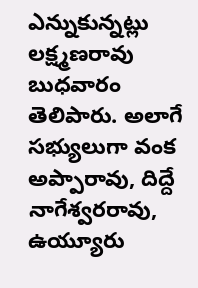ఎన్నుకున్నట్లు లక్ష్మణరావు బుధవారం తెలిపారు. అలాగే సభ్యులుగా వంక అప్పారావు, దిద్దే నాగేశ్వరరావు, ఉయ్యూరు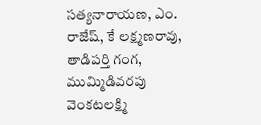సత్యనారాయణ, ఎం. రాజేష్, కే లక్ష్మణరావు, తాడిపర్తి గంగ, ముమ్మిడివరపు వెంకటలక్ష్మి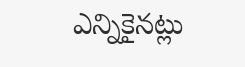ఎన్నికైనట్లు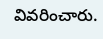వివరించారు.